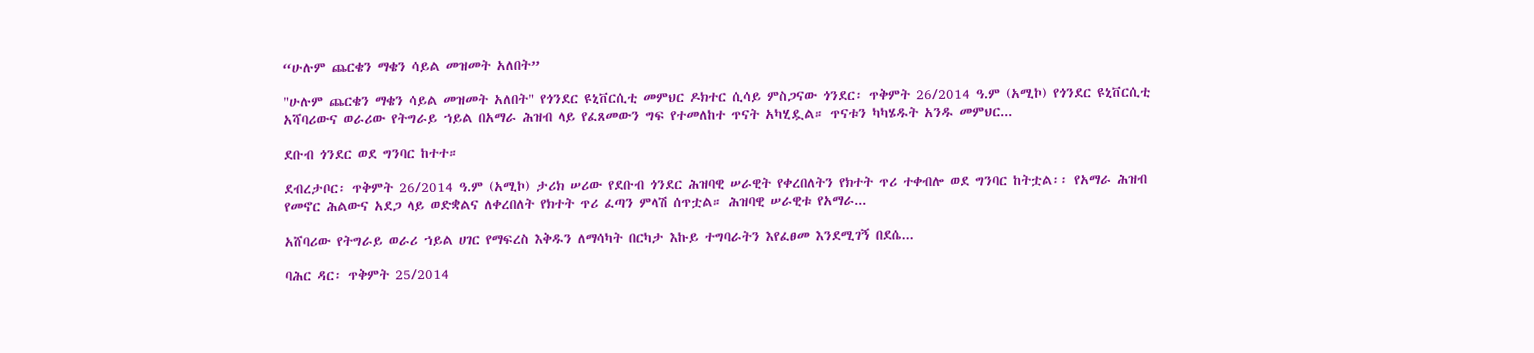“ሁሉም ጨርቄን ማቄን ሳይል መዝመት አለበት”

"ሁሉም ጨርቄን ማቄን ሳይል መዝመት አለበት" የጎንደር ዩኒቨርሲቲ መምህር ዶክተር ሲሳይ ምስጋናው ጎንደር፡ ጥቅምት 26/2014 ዓ.ም (አሚኮ) የጎንደር ዩኒቨርሲቲ አሻባሪውና ወራሪው የትግራይ ኀይል በአማራ ሕዝብ ላይ የፈጸመውን ግፍ የተመለከተ ጥናት አካሂዷል። ጥናቱን ካካሄዱት አንዱ መምህር...

ደቡብ ጎንደር ወደ ግንባር ከተተ።

ደብረታቦር፡ ጥቅምት 26/2014 ዓ.ም (አሚኮ) ታሪክ ሠሪው የደቡብ ጎንደር ሕዝባዊ ሠራዊት የቀረበለትን የክተት ጥሪ ተቀብሎ ወደ ግንባር ከትቷል፡፡ የአማራ ሕዝብ የመኖር ሕልውና አደጋ ላይ ወድቋልና ለቀረበለት የክተት ጥሪ ፈጣን ምላሽ ሰጥቷል። ሕዝባዊ ሠራዊቱ የአማራ...

አሸባሪው የትግራይ ወራሪ ኀይል ሀገር የማፍረስ እቅዱን ለማሳካት በርካታ እኩይ ተግባራትን እየፈፀመ እንደሚገኝ በደሴ...

ባሕር ዳር፡ ጥቅምት 25/2014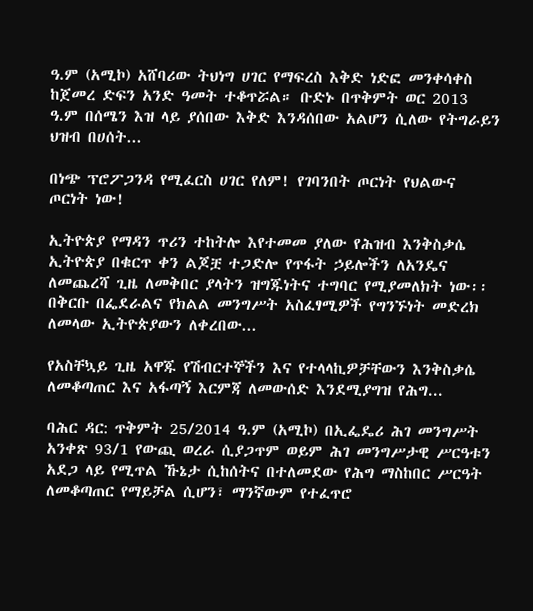ዓ.ም (አሚኮ) አሸባሪው ትህነግ ሀገር የማፍረስ እቅድ ነድፎ መንቀሳቀስ ከጀመረ ድፍን አንድ ዓመት ተቆጥሯል። ቡድኑ በጥቅምት ወር 2013 ዓ.ም በሰሜን እዝ ላይ ያሰበው እቅድ እንዳሰበው አልሆን ሲለው የትግራይን ህዝብ በሀሰት...

በነጭ ፕሮፖጋንዳ የሚፈርስ ሀገር የለም! የገባንበት ጦርነት የህልውና ጦርነት ነው!

ኢትዮጵያ የማዳን ጥሪን ተከትሎ እየተመመ ያለው የሕዝብ እንቅስቃሴ ኢትዮጵያ በቁርጥ ቀን ልጆቿ ተጋድሎ የጥፋት ኃይሎችን ለአንዴና ለመጨረሻ ጊዜ ለመቅበር ያላትን ዝግጁነትና ተግባር የሚያመለክት ነው፡፡ በቅርቡ በፌደራልና የክልል መንግሥት አስፈፃሚዎች የግንኙነት መድረክ ለመላው ኢትዮጵያውን ለቀረበው...

የአስቸኳይ ጊዜ አዋጁ የሽብርተኞችን እና የተላላኪዎቻቸውን እንቅስቃሴ ለመቆጣጠር እና አፋጣኝ እርምጃ ለመውሰድ እንደሚያግዝ የሕግ...

ባሕር ዳር: ጥቅምት 25/2014 ዓ.ም (አሚኮ) በኢፌዴሪ ሕገ መንግሥት አንቀጽ 93/1 የውጪ ወረራ ሲያጋጥም ወይም ሕገ መንግሥታዊ ሥርዓቱን አደጋ ላይ የሚጥል ኹኔታ ሲከሰትና በተለመደው የሕግ ማስከበር ሥርዓት ለመቆጣጠር የማይቻል ሲሆን፣ ማንኛውም የተፈጥሮ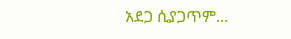አደጋ ሲያጋጥም...